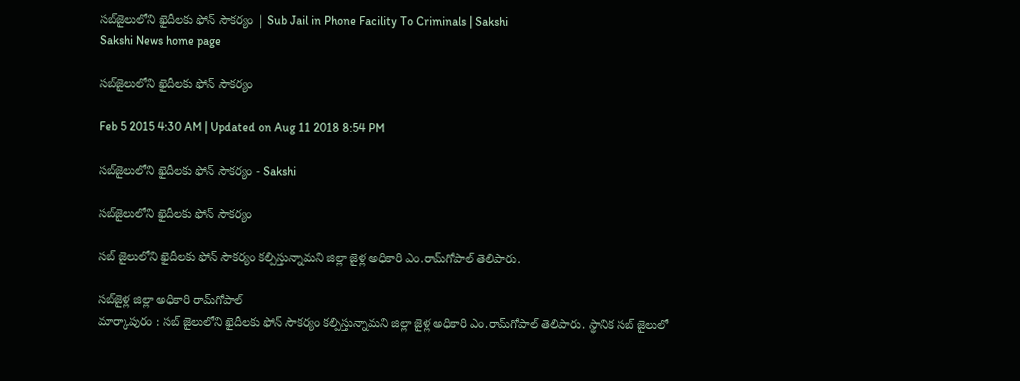సబ్‌జైలులోని ఖైదీలకు ఫోన్ సౌకర్యం | Sub Jail in Phone Facility To Criminals | Sakshi
Sakshi News home page

సబ్‌జైలులోని ఖైదీలకు ఫోన్ సౌకర్యం

Feb 5 2015 4:30 AM | Updated on Aug 11 2018 8:54 PM

సబ్‌జైలులోని ఖైదీలకు ఫోన్ సౌకర్యం - Sakshi

సబ్‌జైలులోని ఖైదీలకు ఫోన్ సౌకర్యం

సబ్ జైలులోని ఖైదీలకు ఫోన్ సౌకర్యం కల్పిస్తున్నామని జిల్లా జైళ్ల అధికారి ఎం.రామ్‌గోపాల్ తెలిపారు.

సబ్‌జైళ్ల జిల్లా అధికారి రామ్‌గోపాల్
మార్కాపురం : సబ్ జైలులోని ఖైదీలకు ఫోన్ సౌకర్యం కల్పిస్తున్నామని జిల్లా జైళ్ల అధికారి ఎం.రామ్‌గోపాల్ తెలిపారు. స్థానిక సబ్ జైలులో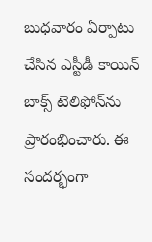బుధవారం ఏర్పాటు చేసిన ఎస్టీడీ కాయిన్ బాక్స్ టెలిఫోన్‌ను ప్రారంభించారు. ఈ సందర్భంగా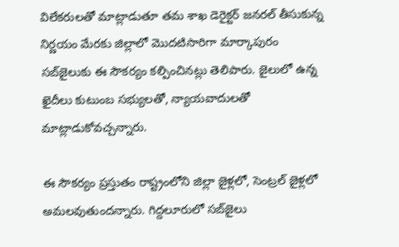విలేకరులతో మాట్లాడుతూ తమ శాఖ డెరైక్టర్ జనరల్ తీసుకున్న నిర్ణయం మేరకు జిల్లాలో మొదటిసారిగా మార్కాపురం సబ్‌జైలుకు ఈ సౌకర్యం కల్పించినట్లు తెలిపారు. జైలులో ఉన్న ఖైదీలు కుటుంబ సభ్యులతో, న్యాయవాదులతో మాట్లాడుకోవచ్చన్నారు.

ఈ సౌకర్యం ప్రస్తుతం రాష్ట్రంలోని జిల్లా జైళ్లలో, సెంట్రల్ జైళ్లలో అమలవుతుందన్నారు. గిద్దలూరులో సబ్‌జైలు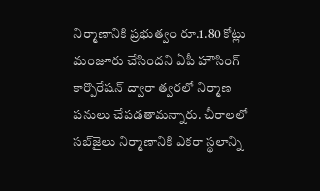నిర్మాణానికి ప్రభుత్వం రూ.1.80 కోట్లు మంజూరు చేసిందని ఏపీ హౌసింగ్ కార్పొరేషన్ ద్వారా త్వరలో నిర్మాణ పనులు చేపడతామన్నారు. చీరాలలో సబ్‌జైలు నిర్మాణానికి ఎకరా స్థలాన్ని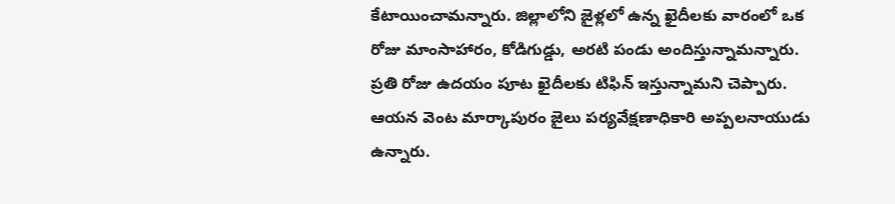కేటాయించామన్నారు. జిల్లాలోని జైళ్లలో ఉన్న ఖైదీలకు వారంలో ఒక రోజు మాంసాహారం, కోడిగుడ్డు, అరటి పండు అందిస్తున్నామన్నారు. ప్రతి రోజు ఉదయం పూట ఖైదీలకు టిఫిన్ ఇస్తున్నామని చెప్పారు. ఆయన వెంట మార్కాపురం జైలు పర్యవేక్షణాధికారి అప్పలనాయుడు ఉన్నారు.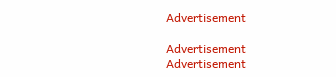Advertisement

Advertisement
Advertisement